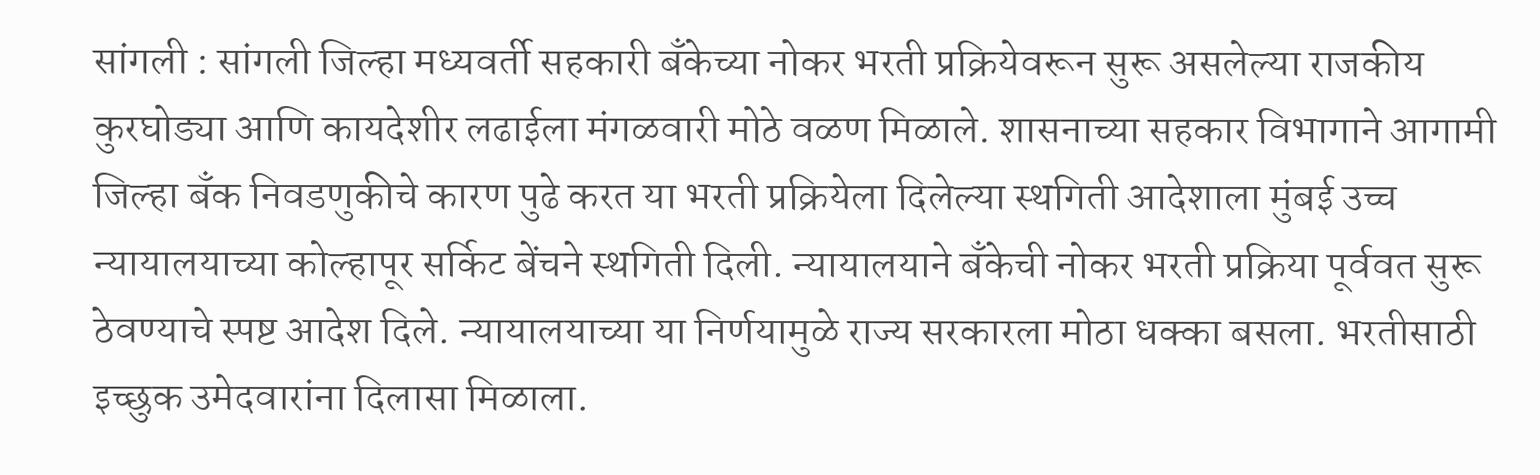सांगली : सांगली जिल्हा मध्यवर्ती सहकारी बँकेच्या नोकर भरती प्रक्रियेवरून सुरू असलेल्या राजकीय कुरघोड्या आणि कायदेशीर लढाईला मंगळवारी मोठे वळण मिळाले. शासनाच्या सहकार विभागाने आगामी जिल्हा बँक निवडणुकीचे कारण पुढे करत या भरती प्रक्रियेला दिलेल्या स्थगिती आदेशाला मुंबई उच्च न्यायालयाच्या कोल्हापूर सर्किट बेंचने स्थगिती दिली. न्यायालयाने बँकेची नोकर भरती प्रक्रिया पूर्ववत सुरू ठेवण्याचे स्पष्ट आदेश दिले. न्यायालयाच्या या निर्णयामुळे राज्य सरकारला मोठा धक्का बसला. भरतीसाठी इच्छुक उमेदवारांना दिलासा मिळाला.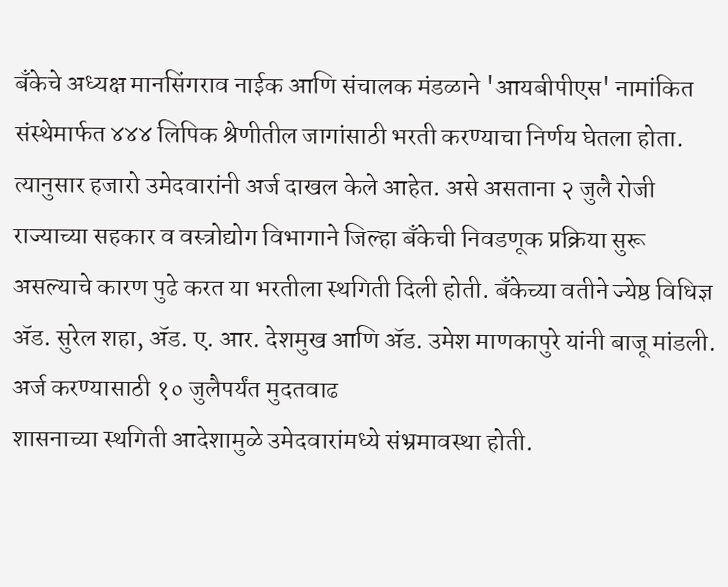बँकेचे अध्यक्ष मानसिंगराव नाईक आणि संचालक मंडळाने 'आयबीपीएस' नामांकित संस्थेमार्फत ४४४ लिपिक श्रेणीतील जागांसाठी भरती करण्याचा निर्णय घेतला होता. त्यानुसार हजारो उमेदवारांनी अर्ज दाखल केले आहेत. असे असताना २ जुलै रोजी राज्याच्या सहकार व वस्त्रोद्योग विभागाने जिल्हा बँकेची निवडणूक प्रक्रिया सुरू असल्याचे कारण पुढे करत या भरतीला स्थगिती दिली होती. बँकेच्या वतीने ज्येष्ठ विधिज्ञ ॲड. सुरेल शहा, ॲड. ए. आर. देशमुख आणि ॲड. उमेश माणकापुरे यांनी बाजू मांडली.
अर्ज करण्यासाठी १० जुलैपर्यंत मुदतवाढ
शासनाच्या स्थगिती आदेशामुळे उमेदवारांमध्ये संभ्रमावस्था होती.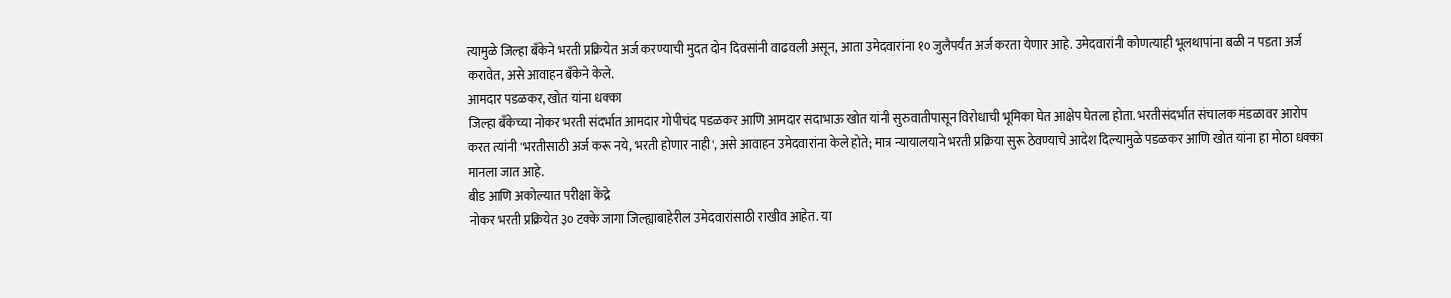त्यामुळे जिल्हा बँकेने भरती प्रक्रियेत अर्ज करण्याची मुदत दोन दिवसांनी वाढवली असून, आता उमेदवारांना १० जुलैपर्यंत अर्ज करता येणार आहे. उमेदवारांनी कोणत्याही भूलथापांना बळी न पडता अर्ज करावेत, असे आवाहन बँकेने केले.
आमदार पडळकर, खोत यांना धक्का
जिल्हा बँकेच्या नोकर भरती संदर्भात आमदार गोपीचंद पडळकर आणि आमदार सदाभाऊ खोत यांनी सुरुवातीपासून विरोधाची भूमिका घेत आक्षेप घेतला होता. भरतीसंदर्भात संचालक मंडळावर आरोप करत त्यांनी 'भरतीसाठी अर्ज करू नये, भरती होणार नाही', असे आवाहन उमेदवारांना केले होते; मात्र न्यायालयाने भरती प्रक्रिया सुरू ठेवण्याचे आदेश दिल्यामुळे पडळकर आणि खोत यांना हा मोठा धक्का मानला जात आहे.
बीड आणि अकोल्यात परीक्षा केंद्रे
नोकर भरती प्रक्रियेत ३० टक्के जागा जिल्ह्याबाहेरील उमेदवारांसाठी राखीव आहेत. या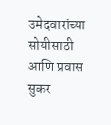उमेदवारांच्या सोयीसाठी आणि प्रवास सुकर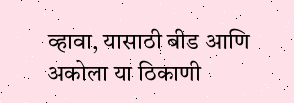व्हावा, यासाठी बीड आणि अकोला या ठिकाणी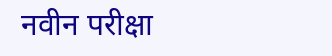नवीन परीक्षा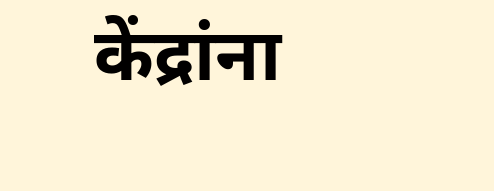केंद्रांना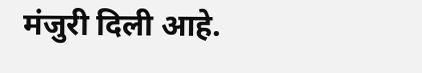मंजुरी दिली आहे.